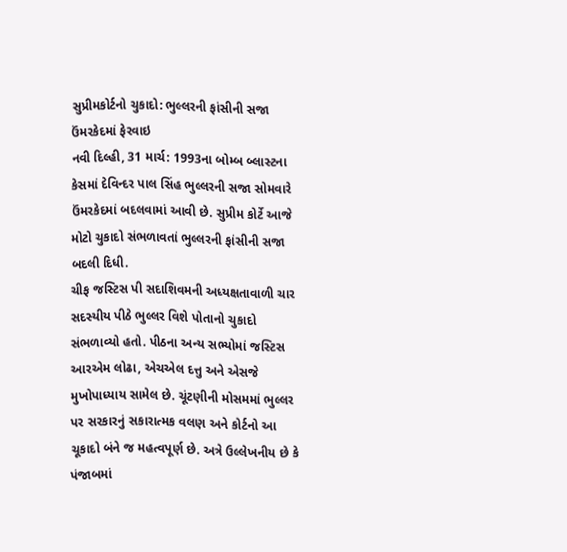સુપ્રીમકોર્ટનો ચુકાદો: ભુલ્લરની ફાંસીની સજા ઉંમરકેદમાં ફેરવાઇ
નવી દિલ્હી, 31 માર્ચ: 1993ના બોમ્બ બ્લાસ્ટના કેસમાં દેવિન્દર પાલ સિંહ ભુલ્લરની સજા સોમવારે ઉંમરકેદમાં બદલવામાં આવી છે. સુપ્રીમ કોર્ટે આજે મોટો ચુકાદો સંભળાવતાં ભુલ્લરની ફાંસીની સજા બદલી દિધી.
ચીફ જસ્ટિસ પી સદાશિવમની અધ્યક્ષતાવાળી ચાર સદસ્યીય પીઠે ભુલ્લર વિશે પોતાનો ચુકાદો સંભળાવ્યો હતો. પીઠના અન્ય સભ્યોમાં જસ્ટિસ આરએમ લોઢા, એચએલ દત્તુ અને એસજે મુખોપાધ્યાય સામેલ છે. ચૂંટણીની મોસમમાં ભુલ્લર પર સરકારનું સકારાત્મક વલણ અને કોર્ટનો આ ચૂકાદો બંને જ મહત્વપૂર્ણ છે. અત્રે ઉલ્લેખનીય છે કે પંજાબમાં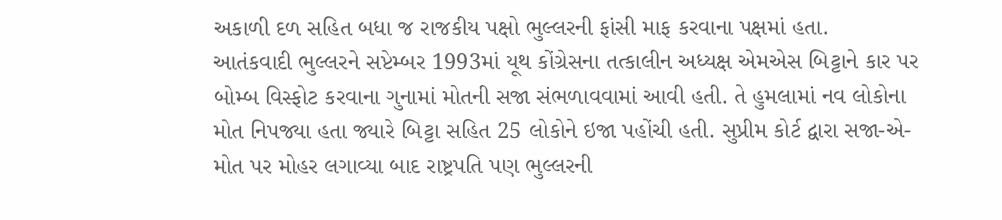અકાળી દળ સહિત બધા જ રાજકીય પક્ષો ભુલ્લરની ફાંસી માફ કરવાના પક્ષમાં હતા.
આતંકવાદી ભુલ્લરને સપ્ટેમ્બર 1993માં યૂથ કોંગ્રેસના તત્કાલીન અધ્યક્ષ એમએસ બિટ્ટાને કાર પર બોમ્બ વિસ્ફોટ કરવાના ગુનામાં મોતની સજા સંભળાવવામાં આવી હતી. તે હુમલામાં નવ લોકોના મોત નિપજ્યા હતા જ્યારે બિટ્ટા સહિત 25 લોકોને ઇજા પહોંચી હતી. સુપ્રીમ કોર્ટ દ્વારા સજા-એ-મોત પર મોહર લગાવ્યા બાદ રાષ્ટ્રપતિ પણ ભુલ્લરની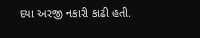દયા અરજી નકારી કાઢી હતી.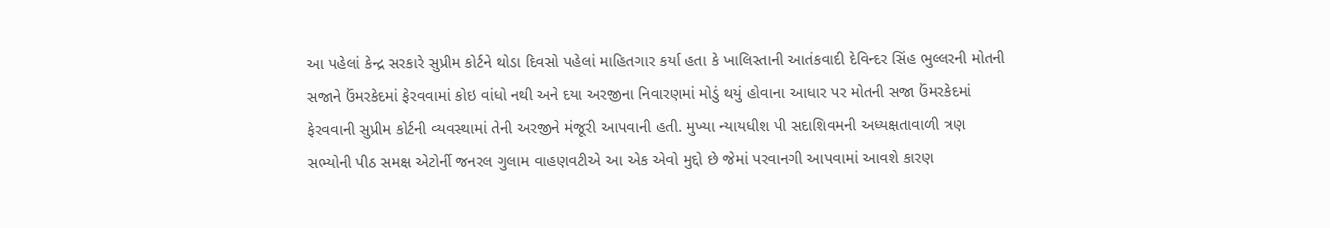આ પહેલાં કેન્દ્ર સરકારે સુપ્રીમ કોર્ટને થોડા દિવસો પહેલાં માહિતગાર કર્યા હતા કે ખાલિસ્તાની આતંકવાદી દેવિન્દર સિંહ ભુલ્લરની મોતની સજાને ઉંમરકેદમાં ફેરવવામાં કોઇ વાંધો નથી અને દયા અરજીના નિવારણમાં મોડું થયું હોવાના આધાર પર મોતની સજા ઉંમરકેદમાં ફેરવવાની સુપ્રીમ કોર્ટની વ્યવસ્થામાં તેની અરજીને મંજૂરી આપવાની હતી. મુખ્યા ન્યાયધીશ પી સદાશિવમની અધ્યક્ષતાવાળી ત્રણ સભ્યોની પીઠ સમક્ષ એટોર્ની જનરલ ગુલામ વાહણવટીએ આ એક એવો મુદ્દો છે જેમાં પરવાનગી આપવામાં આવશે કારણ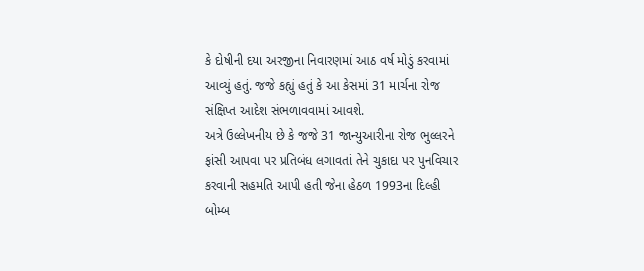કે દોષીની દયા અરજીના નિવારણમાં આઠ વર્ષ મોડું કરવામાં આવ્યું હતું. જજે કહ્યું હતું કે આ કેસમાં 31 માર્ચના રોજ સંક્ષિપ્ત આદેશ સંભળાવવામાં આવશે.
અત્રે ઉલ્લેખનીય છે કે જજે 31 જાન્યુઆરીના રોજ ભુલ્લરને ફાંસી આપવા પર પ્રતિબંધ લગાવતાં તેને ચુકાદા પર પુનવિચાર કરવાની સહમતિ આપી હતી જેના હેઠળ 1993ના દિલ્હી બોમ્બ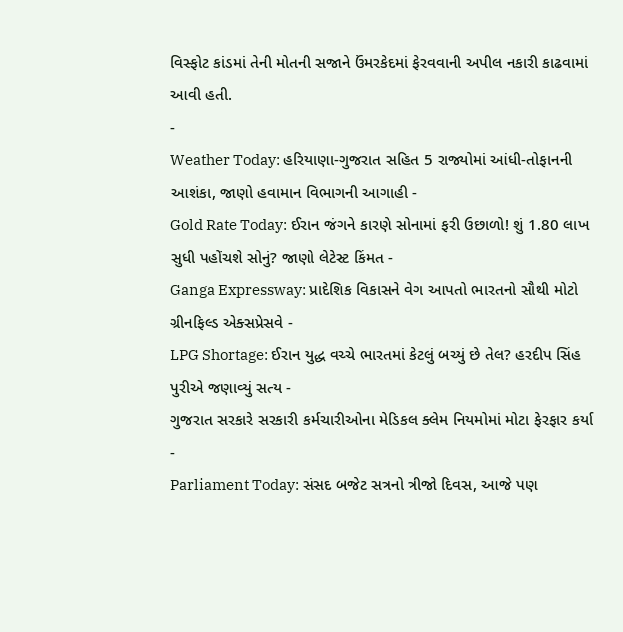વિસ્ફોટ કાંડમાં તેની મોતની સજાને ઉંમરકેદમાં ફેરવવાની અપીલ નકારી કાઢવામાં આવી હતી.
-
Weather Today: હરિયાણા-ગુજરાત સહિત 5 રાજ્યોમાં આંધી-તોફાનની આશંકા, જાણો હવામાન વિભાગની આગાહી -
Gold Rate Today: ઈરાન જંગને કારણે સોનામાં ફરી ઉછાળો! શું 1.80 લાખ સુધી પહોંચશે સોનું? જાણો લેટેસ્ટ કિંમત -
Ganga Expressway: પ્રાદેશિક વિકાસને વેગ આપતો ભારતનો સૌથી મોટો ગ્રીનફિલ્ડ એક્સપ્રેસવે -
LPG Shortage: ઈરાન યુદ્ધ વચ્ચે ભારતમાં કેટલું બચ્યું છે તેલ? હરદીપ સિંહ પુરીએ જણાવ્યું સત્ય -
ગુજરાત સરકારે સરકારી કર્મચારીઓના મેડિકલ ક્લેમ નિયમોમાં મોટા ફેરફાર કર્યા -
Parliament Today: સંસદ બજેટ સત્રનો ત્રીજો દિવસ, આજે પણ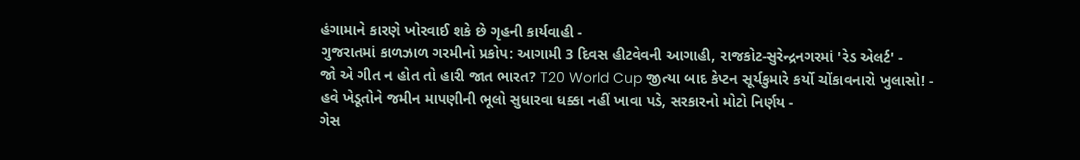હંગામાને કારણે ખોરવાઈ શકે છે ગૃહની કાર્યવાહી -
ગુજરાતમાં કાળઝાળ ગરમીનો પ્રકોપ: આગામી 3 દિવસ હીટવેવની આગાહી, રાજકોટ-સુરેન્દ્રનગરમાં 'રેડ એલર્ટ' -
જો એ ગીત ન હોત તો હારી જાત ભારત? T20 World Cup જીત્યા બાદ કેપ્ટન સૂર્યકુમારે કર્યો ચોંકાવનારો ખુલાસો! -
હવે ખેડૂતોને જમીન માપણીની ભૂલો સુધારવા ધક્કા નહીં ખાવા પડે, સરકારનો મોટો નિર્ણય -
ગેસ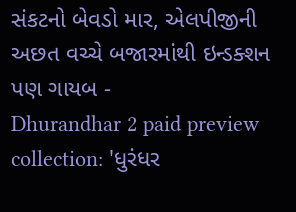સંકટનો બેવડો માર, એલપીજીની અછત વચ્ચે બજારમાંથી ઇન્ડક્શન પણ ગાયબ -
Dhurandhar 2 paid preview collection: 'ધુરંધર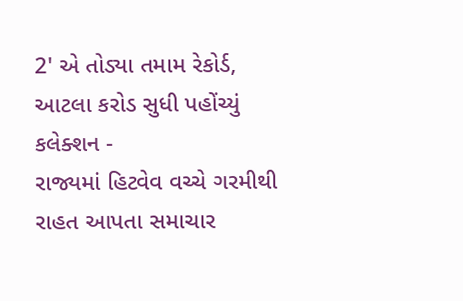2' એ તોડ્યા તમામ રેકોર્ડ, આટલા કરોડ સુધી પહોંચ્યું કલેક્શન -
રાજ્યમાં હિટવેવ વચ્ચે ગરમીથી રાહત આપતા સમાચાર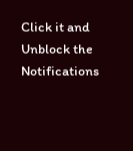Click it and Unblock the Notifications